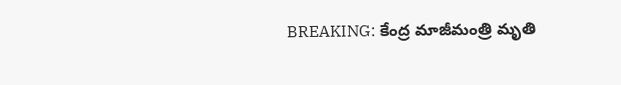BREAKING: కేంద్ర మాజీమంత్రి మృతి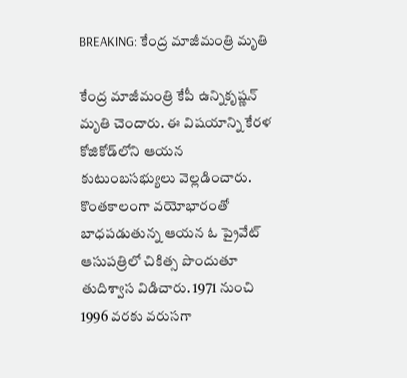BREAKING: కేంద్ర మాజీమంత్రి మృతి

కేంద్ర మాజీమంత్రి కేపీ ఉన్నికృష్ణన్ మృతి చెందారు. ఈ విషయాన్ని కేరళ కోజికోడ్‌లోని ఆయన కుటుంబసభ్యులు వెల్లడించారు. కొంతకాలంగా వయోభారంతో బాధపడుతున్న ఆయన ఓ ప్రైవేట్ ఆసుపత్రిలో చికిత్స పొందుతూ తుదిశ్వాస విడిచారు. 1971 నుంచి 1996 వరకు వరుసగా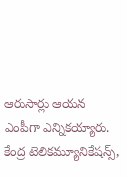ఆరుసార్లు ఆయన ఎంపీగా ఎన్నికయ్యారు. కేంద్ర టెలికమ్యూనికేషన్స్,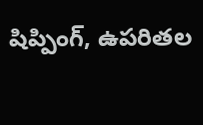షిప్పింగ్, ఉపరితల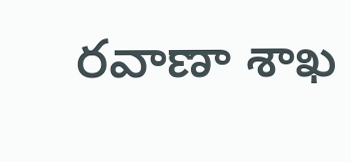రవాణా శాఖ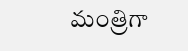మంత్రిగా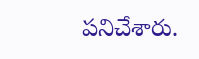పనిచేశారు.